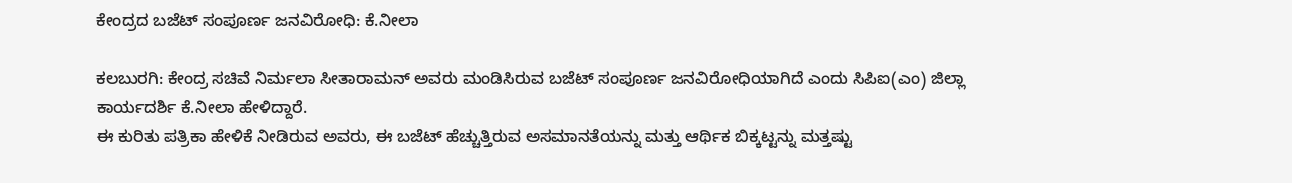ಕೇಂದ್ರದ ಬಜೆಟ್ ಸಂಪೂರ್ಣ ಜನವಿರೋಧಿ: ಕೆ.ನೀಲಾ

ಕಲಬುರಗಿ: ಕೇಂದ್ರ ಸಚಿವೆ ನಿರ್ಮಲಾ ಸೀತಾರಾಮನ್ ಅವರು ಮಂಡಿಸಿರುವ ಬಜೆಟ್ ಸಂಪೂರ್ಣ ಜನವಿರೋಧಿಯಾಗಿದೆ ಎಂದು ಸಿಪಿಐ(ಎಂ) ಜಿಲ್ಲಾ ಕಾರ್ಯದರ್ಶಿ ಕೆ.ನೀಲಾ ಹೇಳಿದ್ದಾರೆ.
ಈ ಕುರಿತು ಪತ್ರಿಕಾ ಹೇಳಿಕೆ ನೀಡಿರುವ ಅವರು, ಈ ಬಜೆಟ್ ಹೆಚ್ಚುತ್ತಿರುವ ಅಸಮಾನತೆಯನ್ನು ಮತ್ತು ಆರ್ಥಿಕ ಬಿಕ್ಕಟ್ಟನ್ನು ಮತ್ತಷ್ಟು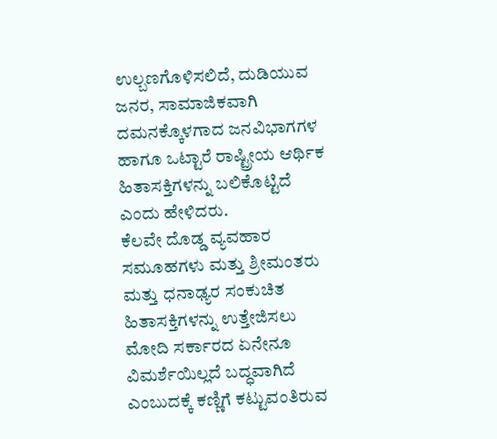ಉಲ್ಬಣಗೊಳಿಸಲಿದೆ, ದುಡಿಯುವ ಜನರ, ಸಾಮಾಜಿಕವಾಗಿ ದಮನಕ್ಕೊಳಗಾದ ಜನವಿಭಾಗಗಳ ಹಾಗೂ ಒಟ್ಟಾರೆ ರಾಷ್ಟ್ರೀಯ ಆರ್ಥಿಕ ಹಿತಾಸಕ್ತಿಗಳನ್ನು ಬಲಿಕೊಟ್ಟಿದೆ ಎಂದು ಹೇಳಿದರು.
ಕೆಲವೇ ದೊಡ್ಡ ವ್ಯವಹಾರ ಸಮೂಹಗಳು ಮತ್ತು ಶ್ರೀಮಂತರು ಮತ್ತು ಧನಾಢ್ಯರ ಸಂಕುಚಿತ ಹಿತಾಸಕ್ತಿಗಳನ್ನು ಉತ್ತೇಜಿಸಲು ಮೋದಿ ಸರ್ಕಾರದ ಏನೇನೂ ವಿಮರ್ಶೆಯಿಲ್ಲದೆ ಬದ್ಧವಾಗಿದೆ ಎಂಬುದಕ್ಕೆ ಕಣ್ಣಿಗೆ ಕಟ್ಟುವಂತಿರುವ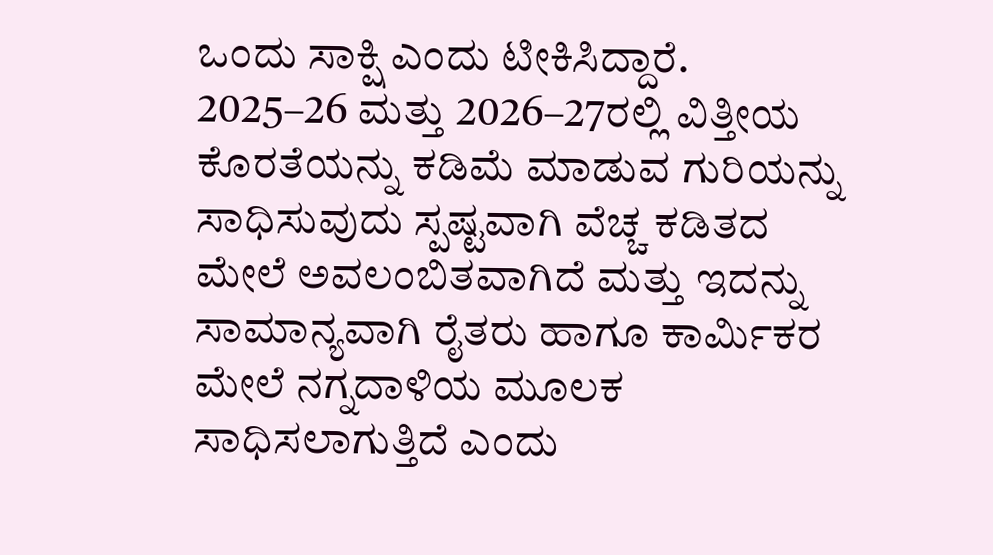ಒಂದು ಸಾಕ್ಷಿ ಎಂದು ಟೀಕಿಸಿದ್ದಾರೆ.
2025–26 ಮತ್ತು 2026–27ರಲ್ಲಿ ವಿತ್ತೀಯ ಕೊರತೆಯನ್ನು ಕಡಿಮೆ ಮಾಡುವ ಗುರಿಯನ್ನು ಸಾಧಿಸುವುದು ಸ್ಪಷ್ಟವಾಗಿ ವೆಚ್ಚ ಕಡಿತದ ಮೇಲೆ ಅವಲಂಬಿತವಾಗಿದೆ ಮತ್ತು ಇದನ್ನು ಸಾಮಾನ್ಯವಾಗಿ ರೈತರು ಹಾಗೂ ಕಾರ್ಮಿಕರ ಮೇಲೆ ನಗ್ನದಾಳಿಯ ಮೂಲಕ ಸಾಧಿಸಲಾಗುತ್ತಿದೆ ಎಂದು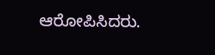ಆರೋಪಿಸಿದರು.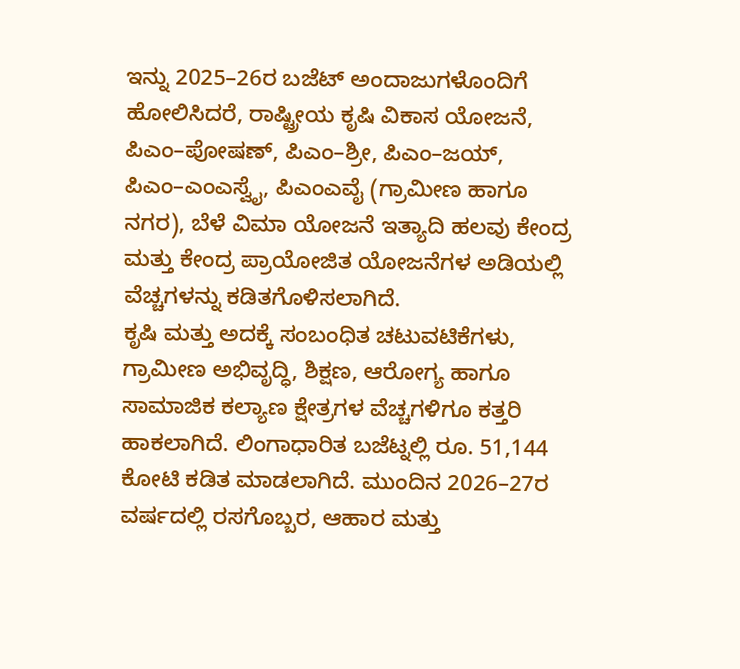ಇನ್ನು 2025–26ರ ಬಜೆಟ್ ಅಂದಾಜುಗಳೊಂದಿಗೆ ಹೋಲಿಸಿದರೆ, ರಾಷ್ಟ್ರೀಯ ಕೃಷಿ ವಿಕಾಸ ಯೋಜನೆ, ಪಿಎಂ–ಪೋಷಣ್, ಪಿಎಂ–ಶ್ರೀ, ಪಿಎಂ–ಜಯ್, ಪಿಎಂ–ಎಂಎಸ್ವೈ, ಪಿಎಂಎವೈ (ಗ್ರಾಮೀಣ ಹಾಗೂ ನಗರ), ಬೆಳೆ ವಿಮಾ ಯೋಜನೆ ಇತ್ಯಾದಿ ಹಲವು ಕೇಂದ್ರ ಮತ್ತು ಕೇಂದ್ರ ಪ್ರಾಯೋಜಿತ ಯೋಜನೆಗಳ ಅಡಿಯಲ್ಲಿ ವೆಚ್ಚಗಳನ್ನು ಕಡಿತಗೊಳಿಸಲಾಗಿದೆ.
ಕೃಷಿ ಮತ್ತು ಅದಕ್ಕೆ ಸಂಬಂಧಿತ ಚಟುವಟಿಕೆಗಳು, ಗ್ರಾಮೀಣ ಅಭಿವೃದ್ಧಿ, ಶಿಕ್ಷಣ, ಆರೋಗ್ಯ ಹಾಗೂ ಸಾಮಾಜಿಕ ಕಲ್ಯಾಣ ಕ್ಷೇತ್ರಗಳ ವೆಚ್ಚಗಳಿಗೂ ಕತ್ತರಿ ಹಾಕಲಾಗಿದೆ. ಲಿಂಗಾಧಾರಿತ ಬಜೆಟ್ನಲ್ಲಿ ರೂ. 51,144 ಕೋಟಿ ಕಡಿತ ಮಾಡಲಾಗಿದೆ. ಮುಂದಿನ 2026–27ರ ವರ್ಷದಲ್ಲಿ ರಸಗೊಬ್ಬರ, ಆಹಾರ ಮತ್ತು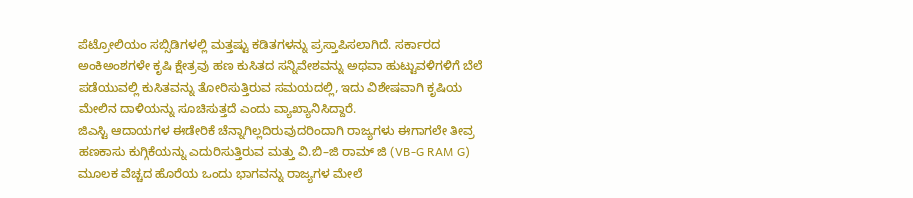ಪೆಟ್ರೋಲಿಯಂ ಸಬ್ಸಿಡಿಗಳಲ್ಲಿ ಮತ್ತಷ್ಟು ಕಡಿತಗಳನ್ನು ಪ್ರಸ್ತಾಪಿಸಲಾಗಿದೆ. ಸರ್ಕಾರದ ಅಂಕಿಅಂಶಗಳೇ ಕೃಷಿ ಕ್ಷೇತ್ರವು ಹಣ ಕುಸಿತದ ಸನ್ನಿವೇಶವನ್ನು ಅಥವಾ ಹುಟ್ಟುವಳಿಗಳಿಗೆ ಬೆಲೆ ಪಡೆಯುವಲ್ಲಿ ಕುಸಿತವನ್ನು ತೋರಿಸುತ್ತಿರುವ ಸಮಯದಲ್ಲಿ, ಇದು ವಿಶೇಷವಾಗಿ ಕೃಷಿಯ ಮೇಲಿನ ದಾಳಿಯನ್ನು ಸೂಚಿಸುತ್ತದೆ ಎಂದು ವ್ಯಾಖ್ಯಾನಿಸಿದ್ದಾರೆ.
ಜಿಎಸ್ಟಿ ಆದಾಯಗಳ ಈಡೇರಿಕೆ ಚೆನ್ನಾಗಿಲ್ಲದಿರುವುದರಿಂದಾಗಿ ರಾಜ್ಯಗಳು ಈಗಾಗಲೇ ತೀವ್ರ ಹಣಕಾಸು ಕುಗ್ಗಿಕೆಯನ್ನು ಎದುರಿಸುತ್ತಿರುವ ಮತ್ತು ವಿ.ಬಿ–ಜಿ ರಾಮ್ ಜಿ (VB-G RAM G) ಮೂಲಕ ವೆಚ್ಚದ ಹೊರೆಯ ಒಂದು ಭಾಗವನ್ನು ರಾಜ್ಯಗಳ ಮೇಲೆ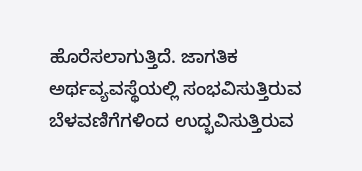ಹೊರೆಸಲಾಗುತ್ತಿದೆ. ಜಾಗತಿಕ ಅರ್ಥವ್ಯವಸ್ಥೆಯಲ್ಲಿ ಸಂಭವಿಸುತ್ತಿರುವ ಬೆಳವಣಿಗೆಗಳಿಂದ ಉದ್ಭವಿಸುತ್ತಿರುವ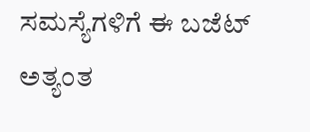ಸಮಸ್ಯೆಗಳಿಗೆ ಈ ಬಜೆಟ್ ಅತ್ಯಂತ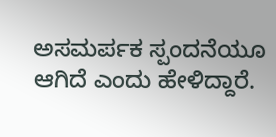ಅಸಮರ್ಪಕ ಸ್ಪಂದನೆಯೂ ಆಗಿದೆ ಎಂದು ಹೇಳಿದ್ದಾರೆ.